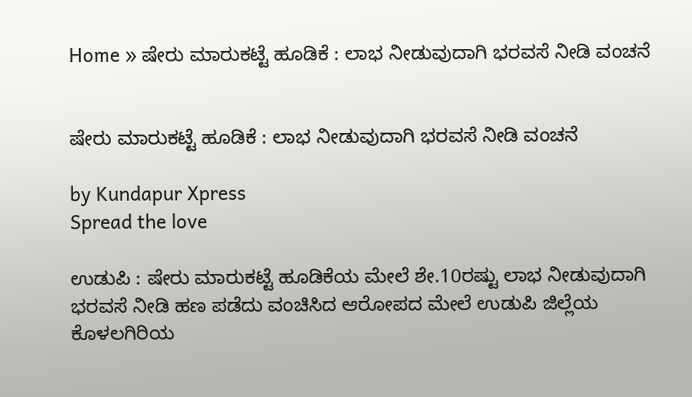Home » ಷೇರು ಮಾರುಕಟ್ಟೆ ಹೂಡಿಕೆ : ಲಾಭ ನೀಡುವುದಾಗಿ ಭರವಸೆ ನೀಡಿ ವಂಚನೆ


ಷೇರು ಮಾರುಕಟ್ಟೆ ಹೂಡಿಕೆ : ಲಾಭ ನೀಡುವುದಾಗಿ ಭರವಸೆ ನೀಡಿ ವಂಚನೆ

by Kundapur Xpress
Spread the love

ಉಡುಪಿ : ಷೇರು ಮಾರುಕಟ್ಟೆ ಹೂಡಿಕೆಯ ಮೇಲೆ ಶೇ.10ರಷ್ಟು ಲಾಭ ನೀಡುವುದಾಗಿ ಭರವಸೆ ನೀಡಿ ಹಣ ಪಡೆದು ವಂಚಿಸಿದ ಆರೋಪದ ಮೇಲೆ ಉಡುಪಿ ಜಿಲ್ಲೆಯ ಕೊಳಲಗಿರಿಯ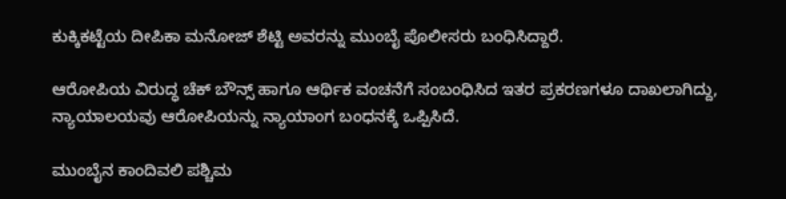ಕುಕ್ಕಿಕಟ್ಟೆಯ ದೀಪಿಕಾ ಮನೋಜ್ ಶೆಟ್ಟಿ ಅವರನ್ನು ಮುಂಬೈ ಪೊಲೀಸರು ಬಂಧಿಸಿದ್ದಾರೆ.

ಆರೋಪಿಯ ವಿರುದ್ಧ ಚೆಕ್ ಬೌನ್ಸ್ ಹಾಗೂ ಆರ್ಥಿಕ ವಂಚನೆಗೆ ಸಂಬಂಧಿಸಿದ ಇತರ ಪ್ರಕರಣಗಳೂ ದಾಖಲಾಗಿದ್ದು, ನ್ಯಾಯಾಲಯವು ಆರೋಪಿಯನ್ನು ನ್ಯಾಯಾಂಗ ಬಂಧನಕ್ಕೆ ಒಪ್ಪಿಸಿದೆ.

ಮುಂಬೈನ ಕಾಂದಿವಲಿ ಪಶ್ಚಿಮ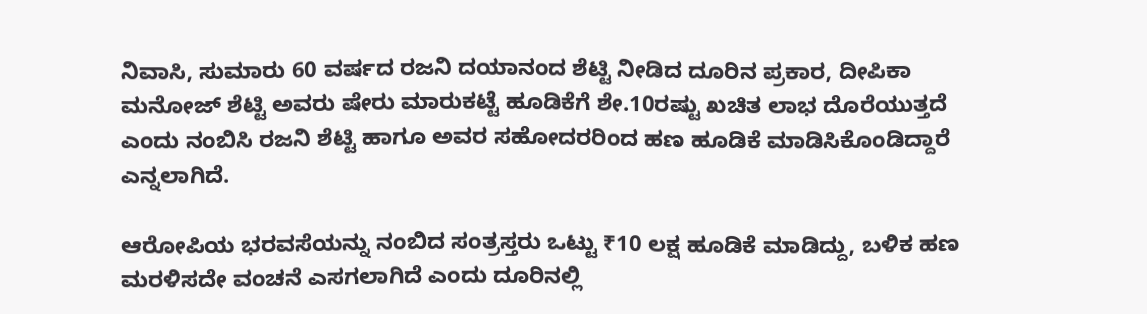ನಿವಾಸಿ, ಸುಮಾರು 60 ವರ್ಷದ ರಜನಿ ದಯಾನಂದ ಶೆಟ್ಟಿ ನೀಡಿದ ದೂರಿನ ಪ್ರಕಾರ, ದೀಪಿಕಾ ಮನೋಜ್ ಶೆಟ್ಟಿ ಅವರು ಷೇರು ಮಾರುಕಟ್ಟೆ ಹೂಡಿಕೆಗೆ ಶೇ.10ರಷ್ಟು ಖಚಿತ ಲಾಭ ದೊರೆಯುತ್ತದೆ ಎಂದು ನಂಬಿಸಿ ರಜನಿ ಶೆಟ್ಟಿ ಹಾಗೂ ಅವರ ಸಹೋದರರಿಂದ ಹಣ ಹೂಡಿಕೆ ಮಾಡಿಸಿಕೊಂಡಿದ್ದಾರೆ ಎನ್ನಲಾಗಿದೆ.

ಆರೋಪಿಯ ಭರವಸೆಯನ್ನು ನಂಬಿದ ಸಂತ್ರಸ್ತರು ಒಟ್ಟು ₹10 ಲಕ್ಷ ಹೂಡಿಕೆ ಮಾಡಿದ್ದು, ಬಳಿಕ ಹಣ ಮರಳಿಸದೇ ವಂಚನೆ ಎಸಗಲಾಗಿದೆ ಎಂದು ದೂರಿನಲ್ಲಿ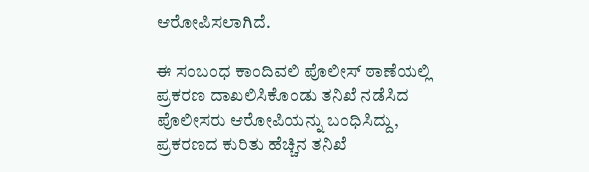ಆರೋಪಿಸಲಾಗಿದೆ.

ಈ ಸಂಬಂಧ ಕಾಂದಿವಲಿ ಪೊಲೀಸ್ ಠಾಣೆಯಲ್ಲಿ ಪ್ರಕರಣ ದಾಖಲಿಸಿಕೊಂಡು ತನಿಖೆ ನಡೆಸಿದ ಪೊಲೀಸರು ಆರೋಪಿಯನ್ನು ಬಂಧಿಸಿದ್ದು, ಪ್ರಕರಣದ ಕುರಿತು ಹೆಚ್ಚಿನ ತನಿಖೆ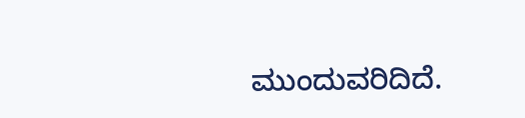ಮುಂದುವರಿದಿದೆ.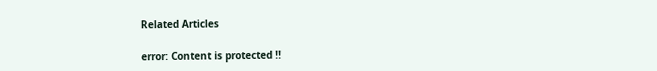Related Articles

error: Content is protected !!